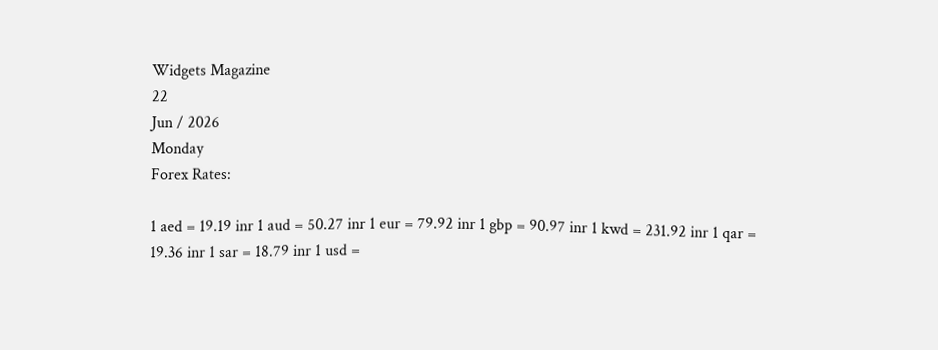Widgets Magazine
22
Jun / 2026
Monday
Forex Rates:

1 aed = 19.19 inr 1 aud = 50.27 inr 1 eur = 79.92 inr 1 gbp = 90.97 inr 1 kwd = 231.92 inr 1 qar = 19.36 inr 1 sar = 18.79 inr 1 usd =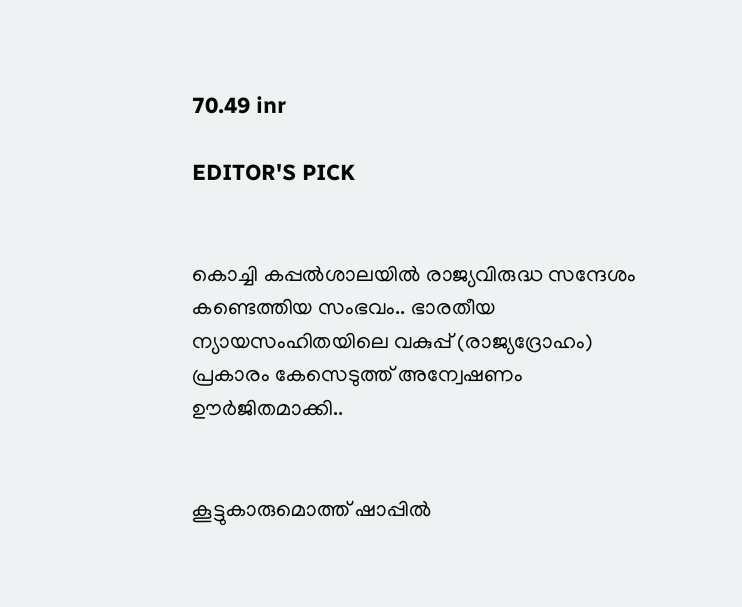70.49 inr

EDITOR'S PICK


കൊച്ചി കപ്പല്‍ശാലയില്‍ രാജ്യവിരുദ്ധ സന്ദേശം കണ്ടെത്തിയ സംഭവം.. ഭാരതീയ ന്യായസംഹിതയിലെ വകുപ്പ് (രാജ്യദ്രോഹം) പ്രകാരം കേസെടുത്ത് അന്വേഷണം ഊര്‍ജിതമാക്കി..


കൂട്ടുകാരുമൊത്ത് ഷാപ്പിൽ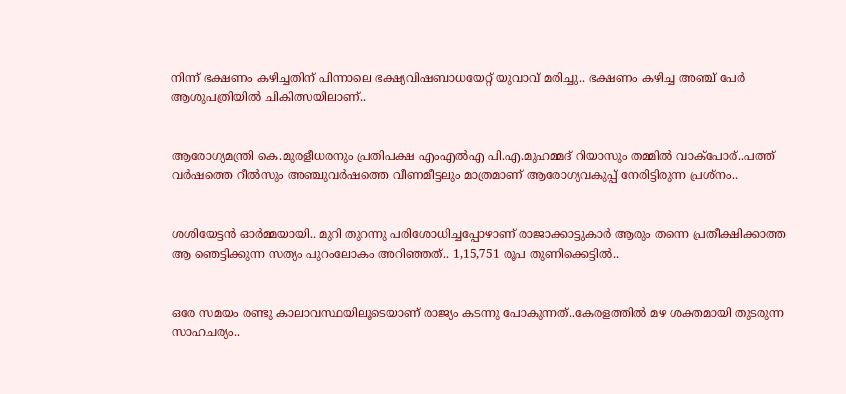നിന്ന് ഭക്ഷണം കഴിച്ചതിന് പിന്നാലെ ഭക്ഷ്യവിഷബാധയേറ്റ് യുവാവ് മരിച്ചു.. ഭക്ഷണം കഴിച്ച അഞ്ച് പേർ ആശുപത്രിയിൽ ചികിത്സയിലാണ്..


ആരോഗ്യമന്ത്രി കെ.മുരളീധരനും പ്രതിപക്ഷ എംഎൽഎ പി.എ.മുഹമ്മദ് റിയാസും തമ്മിൽ വാക്‌പോര്..പത്ത് വർഷത്തെ റീൽസും അഞ്ചുവർഷത്തെ വീണമീട്ടലും മാത്രമാണ് ആരോഗ്യവകുപ്പ് നേരിട്ടിരുന്ന പ്രശ്‌നം..


ശശിയേട്ടന്‍ ഓര്‍മ്മയായി.. മുറി തുറന്നു പരിശോധിച്ചപ്പോഴാണ് രാജാക്കാട്ടുകാര്‍ ആരും തന്നെ പ്രതീക്ഷിക്കാത്ത ആ ഞെട്ടിക്കുന്ന സത്യം പുറംലോകം അറിഞ്ഞത്.. 1,15,751 രൂപ തുണിക്കെട്ടിൽ..


ഒരേ സമയം രണ്ടു കാലാവസ്ഥയിലൂടെയാണ് രാജ്യം കടന്നു പോകുന്നത്..കേരളത്തിൽ മഴ ശക്തമായി തുടരുന്ന സാഹചര്യം..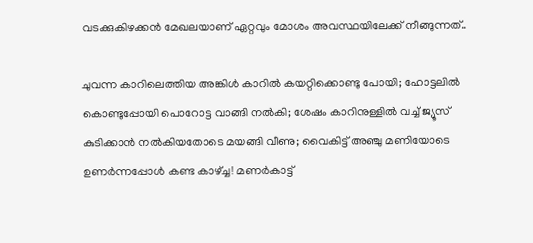വടക്കുകിഴക്കൻ മേഖലയാണ് ഏറ്റവും മോശം അവസ്ഥയിലേക്ക് നീങ്ങുന്നത്..

ചുവന്ന കാറിലെത്തിയ അങ്കിൾ കാറിൽ കയറ്റിക്കൊണ്ടു പോയി; ഹോട്ടലിൽ കൊണ്ടുപ്പോയി പൊറോട്ട വാങ്ങി നൽകി; ശേഷം കാറിനുള്ളിൽ വച്ച് ജ്യൂസ് കുടിക്കാൻ നൽകിയതോടെ മയങ്ങി വീണു; വൈകിട്ട് അഞ്ചു മണിയോടെ ഉണർന്നപ്പോൾ കണ്ട കാഴ്ച്ച! മണർകാട്ട്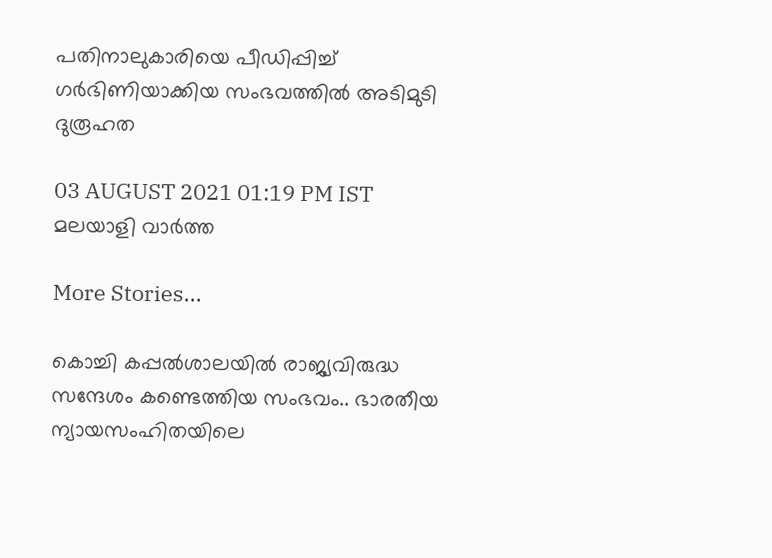പതിനാലുകാരിയെ പീഡിപ്പിച്ച് ഗർഭിണിയാക്കിയ സംഭവത്തിൽ അടിമുടി ദുരൂഹത

03 AUGUST 2021 01:19 PM IST
മലയാളി വാര്‍ത്ത

More Stories...

കൊച്ചി കപ്പല്‍ശാലയില്‍ രാജ്യവിരുദ്ധ സന്ദേശം കണ്ടെത്തിയ സംഭവം.. ഭാരതീയ ന്യായസംഹിതയിലെ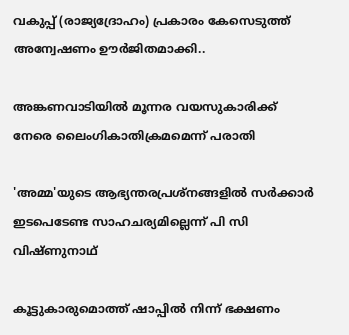വകുപ്പ് (രാജ്യദ്രോഹം) പ്രകാരം കേസെടുത്ത് അന്വേഷണം ഊര്‍ജിതമാക്കി..

അങ്കണവാടിയില്‍ മൂന്നര വയസുകാരിക്ക് നേരെ ലൈംഗികാതിക്രമമെന്ന് പരാതി

'അമ്മ'യുടെ ആഭ്യന്തരപ്രശ്‌നങ്ങളില്‍ സര്‍ക്കാര്‍ ഇടപെടേണ്ട സാഹചര്യമില്ലെന്ന് പി സി വിഷ്ണുനാഥ്

കൂട്ടുകാരുമൊത്ത് ഷാപ്പിൽ നിന്ന് ഭക്ഷണം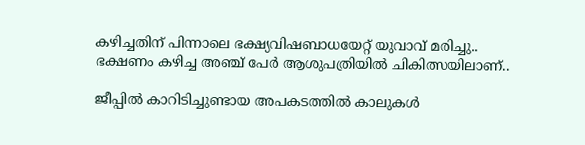കഴിച്ചതിന് പിന്നാലെ ഭക്ഷ്യവിഷബാധയേറ്റ് യുവാവ് മരിച്ചു.. ഭക്ഷണം കഴിച്ച അഞ്ച് പേർ ആശുപത്രിയിൽ ചികിത്സയിലാണ്..

ജീപ്പില്‍ കാറിടിച്ചുണ്ടായ അപകടത്തില്‍ കാലുകള്‍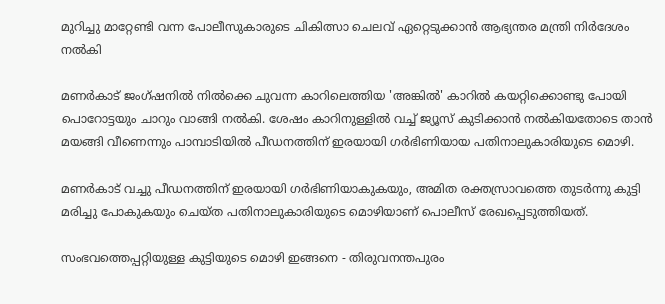മുറിച്ചു മാറ്റേണ്ടി വന്ന പോലീസുകാരുടെ ചികിത്സാ ചെലവ് ഏറ്റെടുക്കാന്‍ ആഭ്യന്തര മന്ത്രി നിര്‍ദേശം നല്‍കി

മണർകാട് ജംഗ്ഷനിൽ നിൽക്കെ ചുവന്ന കാറിലെത്തിയ 'അങ്കിൽ' കാറിൽ കയറ്റിക്കൊണ്ടു പോയി പൊറോട്ടയും ചാറും വാങ്ങി നൽകി. ശേഷം കാറിനുള്ളിൽ വച്ച് ജ്യൂസ് കുടിക്കാൻ നൽകിയതോടെ താൻ മയങ്ങി വീണെന്നും പാമ്പാടിയിൽ പീഡനത്തിന് ഇരയായി ഗർഭിണിയായ പതിനാലുകാരിയുടെ മൊഴി.

മണർകാട് വച്ചു പീഡനത്തിന് ഇരയായി ഗർഭിണിയാകുകയും, അമിത രക്തസ്രാവത്തെ തുടർന്നു കുട്ടി മരിച്ചു പോകുകയും ചെയ്ത പതിനാലുകാരിയുടെ മൊഴിയാണ് പൊലീസ് രേഖപ്പെടുത്തിയത്.

സംഭവത്തെപ്പറ്റിയുള്ള കുട്ടിയുടെ മൊഴി ഇങ്ങനെ - തിരുവനന്തപുരം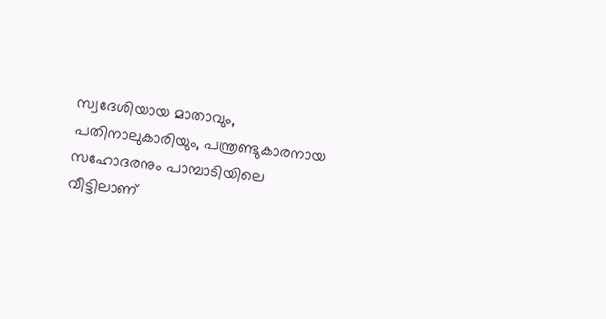സ്വദേശിയായ മാതാവും, പതിനാലുകാരിയും, പന്ത്രണ്ടുകാരനായ സഹോദരനും പാമ്പാടിയിലെ വീട്ടിലാണ്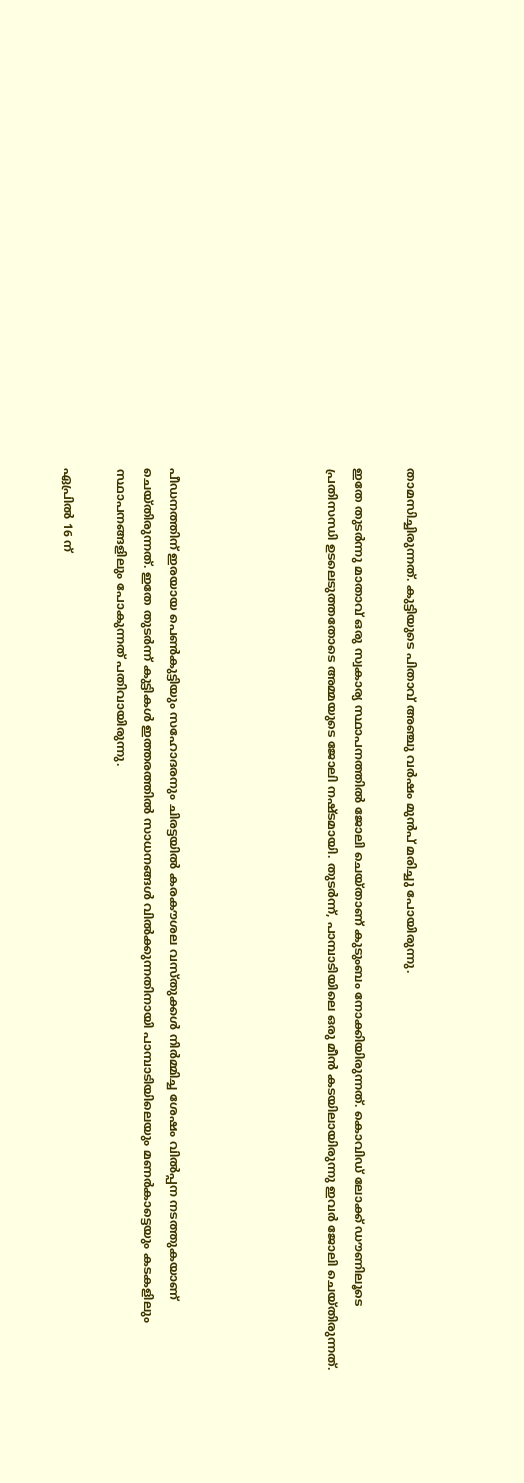താമസിച്ചിരുന്നത്. കുട്ടിയുടെ പിതാവ് അഞ്ചു വർഷം മുൻപ് മരിച്ചു പോയിരുന്നു.

ഇതേ തുടർന്നു മാതാവ് ഒരു സ്വകാര്യ സ്ഥാപനത്തിൽ ജോലി ചെയ്താണ് കുടുംബം നോക്കിയിരുന്നത്. കൊവിഡ് ലോക്ക് ഡൗണിലൂടെ പ്രതിസന്ധി ഉടലെടുത്തതോടെ അമ്മയുടെ ജോലി നഷ്ടമായി. തുടർന്ന്, പാമ്പാടിയിലെ ഒരു മീൻ കടയിലായിരുന്നു ഇവർ ജോലി ചെയ്തിരുന്നത്.





പീഡനത്തിന് ഇരയായ പെൺകുട്ടിയും സഹോദരനും ചിരട്ടയിൽ കരകൗശല വസ്തുക്കൾ നിർമ്മിച്ച ശേഷം വിൽപ്പന നടത്തുകയാണ് ചെയ്തിരുന്നത്. ഇതേ തുടർന്ന് കുട്ടികൾ ഇത്തരത്തിൽ സാധനങ്ങൾ വിൽക്കുന്നതിനായി പാമ്പാടിയിലെയും മണർകാട്ടെയും കടകളിലും സ്ഥാപനങ്ങളിലും പോകുന്നത് പതിവായിരുന്നു.

ഏപ്രിൽ 16 ന്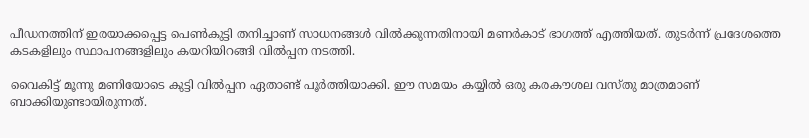പീഡനത്തിന് ഇരയാക്കപ്പെട്ട പെൺകുട്ടി തനിച്ചാണ് സാധനങ്ങൾ വിൽക്കുന്നതിനായി മണർകാട് ഭാഗത്ത് എത്തിയത്. തുടർന്ന് പ്രദേശത്തെ കടകളിലും സ്ഥാപനങ്ങളിലും കയറിയിറങ്ങി വിൽപ്പന നടത്തി.

വൈകിട്ട് മൂന്നു മണിയോടെ കുട്ടി വിൽപ്പന ഏതാണ്ട് പൂർത്തിയാക്കി. ഈ സമയം കയ്യിൽ ഒരു കരകൗശല വസ്തു മാത്രമാണ് ബാക്കിയുണ്ടായിരുന്നത്.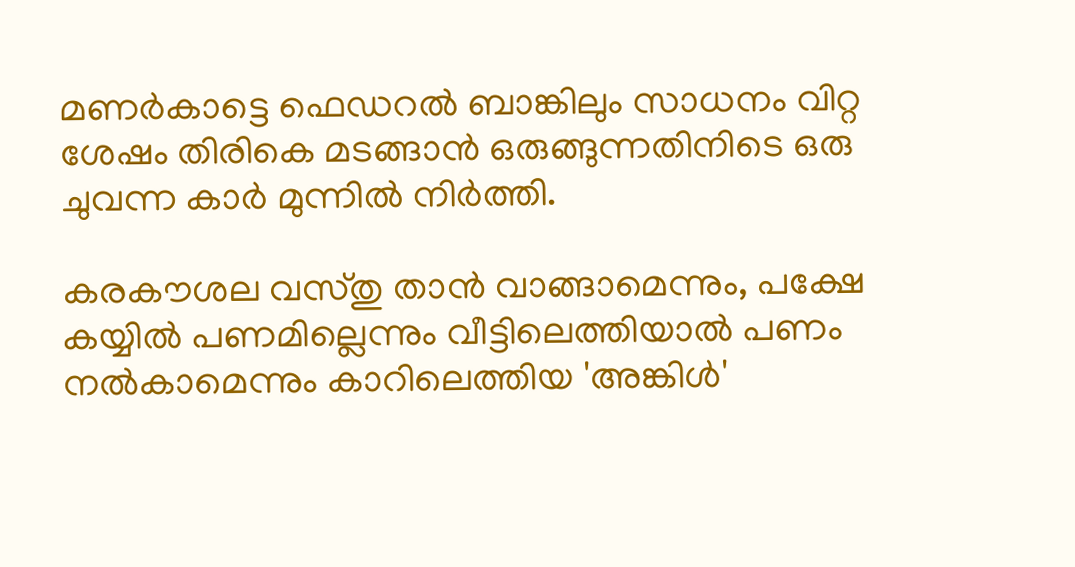മണർകാട്ടെ ഫെഡറൽ ബാങ്കിലും സാധനം വിറ്റ ശേഷം തിരികെ മടങ്ങാൻ ഒരുങ്ങുന്നതിനിടെ ഒരു ചുവന്ന കാർ മുന്നിൽ നിർത്തി.

കരകൗശല വസ്തു താൻ വാങ്ങാമെന്നും, പക്ഷേ കയ്യിൽ പണമില്ലെന്നും വീട്ടിലെത്തിയാൽ പണം നൽകാമെന്നും കാറിലെത്തിയ 'അങ്കിൾ'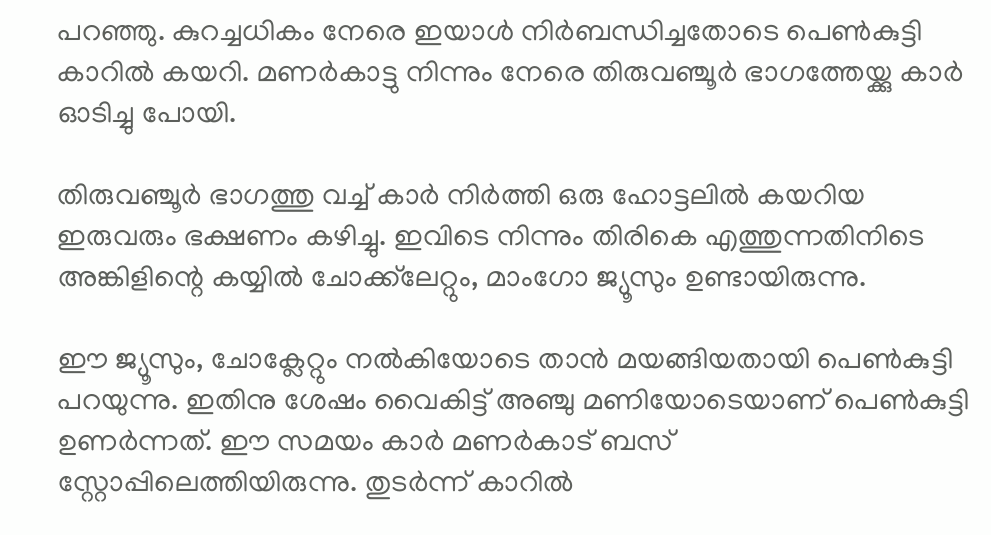പറഞ്ഞു. കുറച്ചധികം നേരെ ഇയാൾ നിർബന്ധിച്ചതോടെ പെൺകുട്ടി കാറിൽ കയറി. മണർകാട്ടു നിന്നും നേരെ തിരുവഞ്ചൂർ ഭാഗത്തേയ്ക്കു കാർ ഓടിച്ചു പോയി.

തിരുവഞ്ചൂർ ഭാഗത്തു വച്ച് കാർ നിർത്തി ഒരു ഹോട്ടലിൽ കയറിയ ഇരുവരും ഭക്ഷണം കഴിച്ചു. ഇവിടെ നിന്നും തിരികെ എത്തുന്നതിനിടെ അങ്കിളിന്റെ കയ്യിൽ ചോക്ക്‌ലേറ്റും, മാംഗോ ജ്യൂസും ഉണ്ടായിരുന്നു.

ഈ ജ്യൂസും, ചോക്ലേറ്റും നൽകിയോടെ താൻ മയങ്ങിയതായി പെൺകുട്ടി പറയുന്നു. ഇതിനു ശേഷം വൈകിട്ട് അഞ്ചു മണിയോടെയാണ് പെൺകുട്ടി ഉണർന്നത്. ഈ സമയം കാർ മണർകാട് ബസ് സ്റ്റോപ്പിലെത്തിയിരുന്നു. തുടർന്ന് കാറിൽ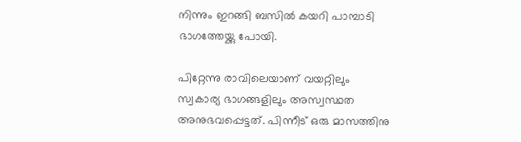നിന്നും ഇറങ്ങി ബസിൽ കയറി പാമ്പാടി ഭാഗത്തേയ്ക്കു പോയി.

പിറ്റേന്നു രാവിലെയാണ് വയറ്റിലും സ്വകാര്യ ഭാഗങ്ങളിലും അസ്വസ്ഥത അനുഭവപ്പെട്ടത്. പിന്നീട് ഒരു മാസത്തിനു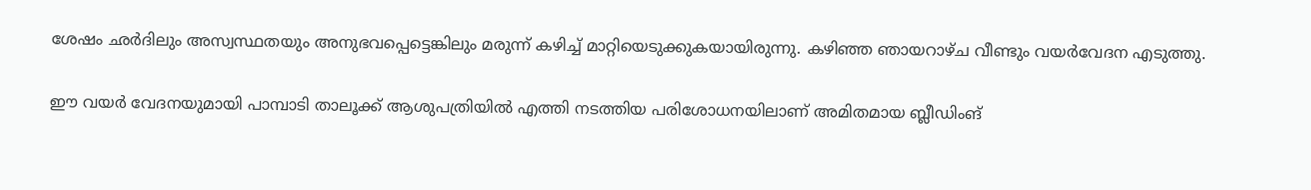ശേഷം ഛർദിലും അസ്വസ്ഥതയും അനുഭവപ്പെട്ടെങ്കിലും മരുന്ന് കഴിച്ച് മാറ്റിയെടുക്കുകയായിരുന്നു. കഴിഞ്ഞ ഞായറാഴ്ച വീണ്ടും വയർവേദന എടുത്തു.

ഈ വയർ വേദനയുമായി പാമ്പാടി താലൂക്ക് ആശുപത്രിയിൽ എത്തി നടത്തിയ പരിശോധനയിലാണ് അമിതമായ ബ്ലീഡിംങ്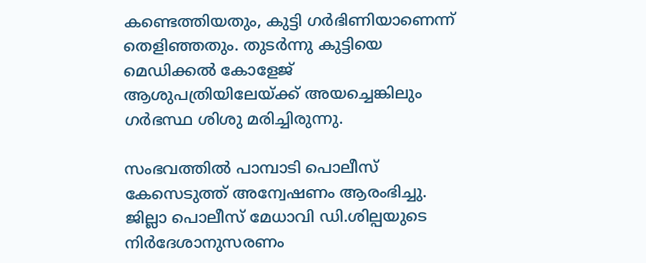കണ്ടെത്തിയതും, കുട്ടി ഗർഭിണിയാണെന്ന് തെളിഞ്ഞതും. തുടർന്നു കുട്ടിയെ മെഡിക്കൽ കോളേജ് ആശുപത്രിയിലേയ്ക്ക് അയച്ചെങ്കിലും ഗർഭസ്ഥ ശിശു മരിച്ചിരുന്നു.

സംഭവത്തിൽ പാമ്പാടി പൊലീസ് കേസെടുത്ത് അന്വേഷണം ആരംഭിച്ചു. ജില്ലാ പൊലീസ് മേധാവി ഡി.ശില്പയുടെ നിർദേശാനുസരണം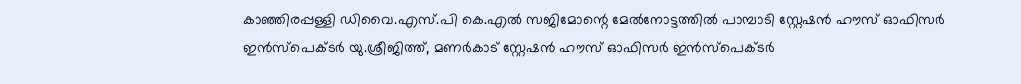കാഞ്ഞിരപ്പള്ളി ഡിവൈ.എസ്.പി കെ.എൽ സജിമോന്റെ മേൽനോട്ടത്തിൽ പാമ്പാടി സ്റ്റേഷൻ ഹൗസ് ഓഫിസർ ഇൻസ്‌പെക്ടർ യു.ശ്രീജിത്ത്, മണർകാട് സ്റ്റേഷൻ ഹൗസ് ഓഫിസർ ഇൻസ്‌പെക്ടർ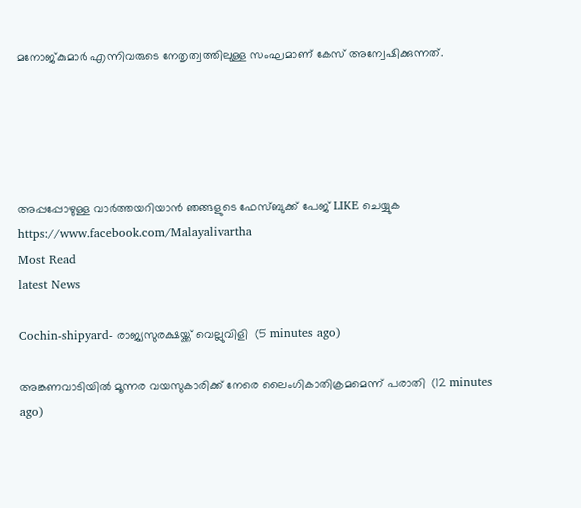മനോജ്കുമാർ എന്നിവരുടെ നേതൃത്വത്തിലുള്ള സംഘമാണ് കേസ് അന്വേഷിക്കുന്നത്.





അപ്പപ്പോഴുള്ള വാര്‍ത്തയറിയാന്‍ ഞങ്ങളുടെ ഫേസ്‌ബുക്ക്‌ പേജ് LIKE ചെയ്യുക
https://www.facebook.com/Malayalivartha
Most Read
latest News

Cochin-shipyard- രാജ്യസുരക്ഷയ്ക്ക് വെല്ലുവിളി  (5 minutes ago)

അങ്കണവാടിയില്‍ മൂന്നര വയസുകാരിക്ക് നേരെ ലൈംഗികാതിക്രമമെന്ന് പരാതി  (12 minutes ago)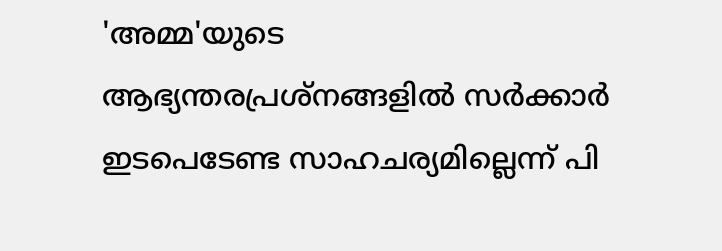'അമ്മ'യുടെ ആഭ്യന്തരപ്രശ്‌നങ്ങളില്‍ സര്‍ക്കാര്‍ ഇടപെടേണ്ട സാഹചര്യമില്ലെന്ന് പി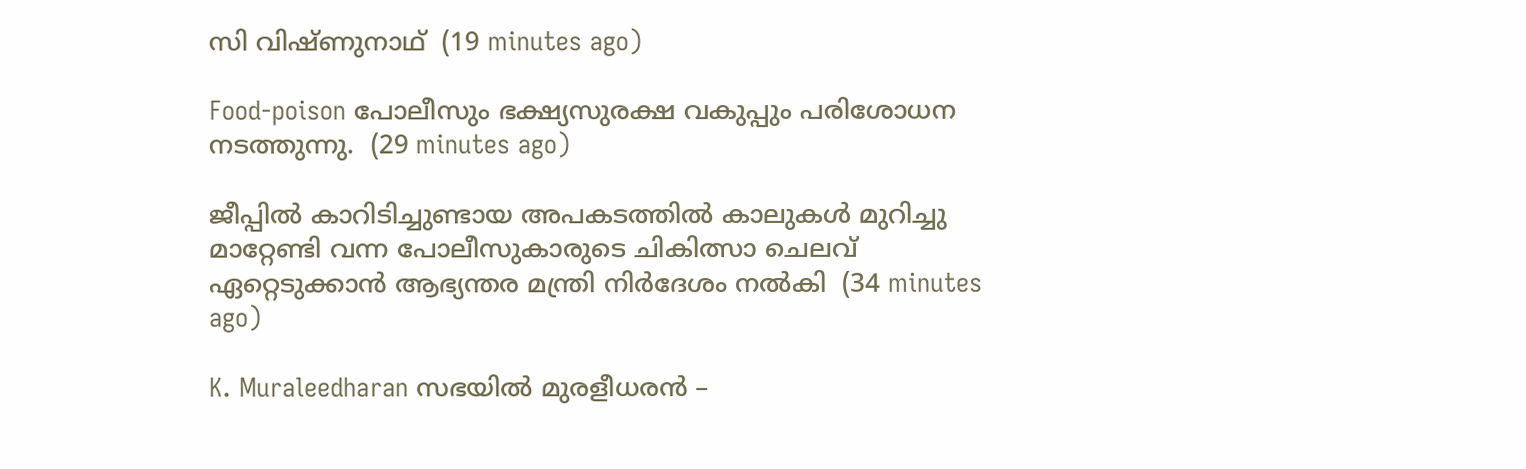സി വിഷ്ണുനാഥ്  (19 minutes ago)

Food-poison പോലീസും ഭക്ഷ്യസുരക്ഷ വകുപ്പും പരിശോധന നടത്തുന്നു.  (29 minutes ago)

ജീപ്പില്‍ കാറിടിച്ചുണ്ടായ അപകടത്തില്‍ കാലുകള്‍ മുറിച്ചു മാറ്റേണ്ടി വന്ന പോലീസുകാരുടെ ചികിത്സാ ചെലവ് ഏറ്റെടുക്കാന്‍ ആഭ്യന്തര മന്ത്രി നിര്‍ദേശം നല്‍കി  (34 minutes ago)

K. Muraleedharan സഭയിൽ മുരളീധരൻ –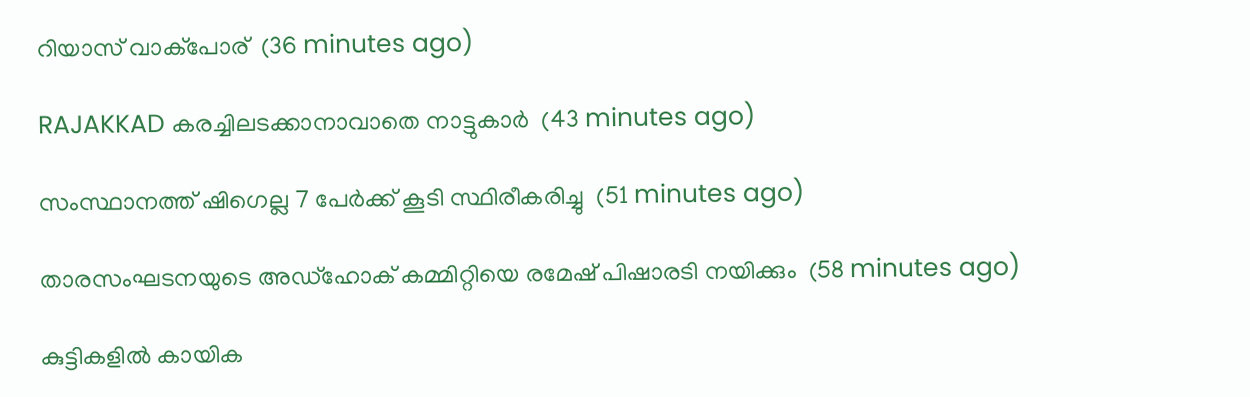റിയാസ് വാക്പോര്  (36 minutes ago)

RAJAKKAD കരച്ചിലടക്കാനാവാതെ നാട്ടുകാർ  (43 minutes ago)

സംസ്ഥാനത്ത് ഷിഗെല്ല 7 പേര്‍ക്ക് കൂടി സ്ഥിരീകരിച്ചു  (51 minutes ago)

താരസംഘടനയുടെ അഡ്‌ഹോക് കമ്മിറ്റിയെ രമേഷ് പിഷാരടി നയിക്കും  (58 minutes ago)

കുട്ടികളിൽ കായിക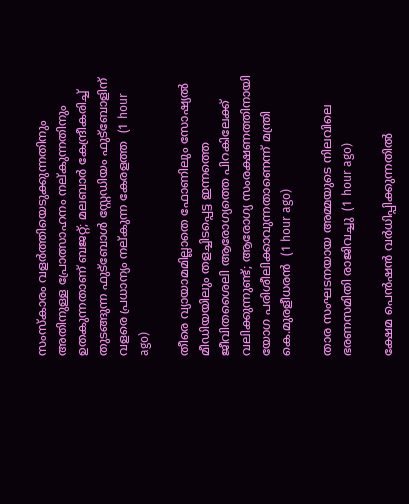സംസ്കാരം വളർത്തിയെടുക്കുന്നതിനും അതിനുള്ള പ്രോത്സാഹനം നല്കുന്നതിനും ഉതകുന്നതാണ് ബജറ്റ്; മലബാർ കേന്ദ്രീകരിച്ച് തുടങ്ങുന്ന ഫുട്ബോൾ സ്റ്റേഡിയം ഫുട്ബോളിന് വളരെ പ്രധാന്യം നല്കുന്ന കേരളത്ത  (1 hour ago)

തീരെ വ്യായാമമില്ലാതെ ഫോണിലും സോഷ്യൽ മീഡിയയിലും തളച്ചിടപ്പെട്ട ഇന്നത്തെ ജീവിതശൈലി ആരോഗ്യത്തെ പിറകിലേക്ക് വലിക്കുന്നുണ്ട്; ആരോഗ്യ സംരക്ഷണത്തിനായി യോഗ പരിശീലിക്കാവുന്നതാണെന്ന് മന്ത്രി കെ.മുരളീധരൻ  (1 hour ago)

താര സംഘടനയായ അമ്മയുടെ നിലവിലെ ഭരണസമിതി രാജിവച്ചു  (1 hour ago)

ക്ഷേമ പെന്‍ഷന്‍ വര്‍ധിപ്പിക്കുന്നതില്‍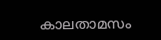കാലതാമസം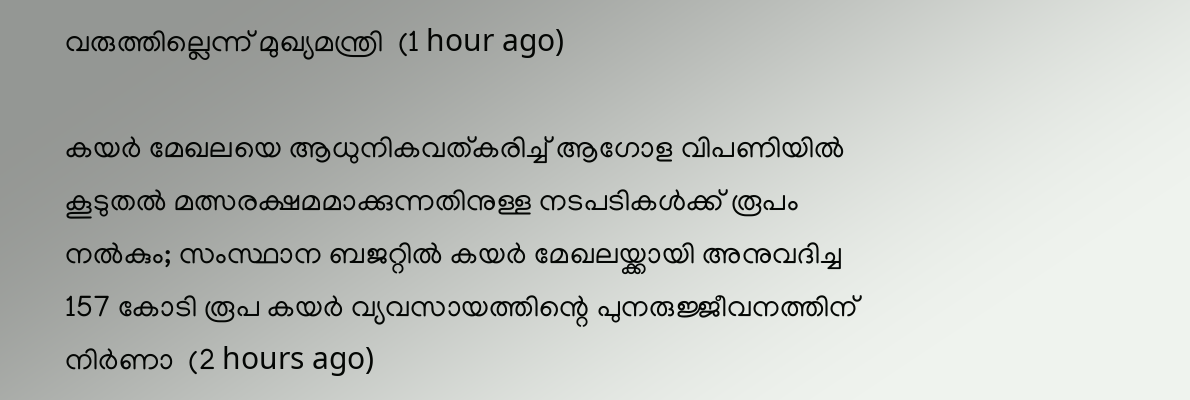വരുത്തില്ലെന്ന് മുഖ്യമന്ത്രി  (1 hour ago)

കയർ മേഖലയെ ആധുനികവത്കരിച്ച് ആഗോള വിപണിയിൽ കൂടുതൽ മത്സരക്ഷമമാക്കുന്നതിനുള്ള നടപടികൾക്ക് രൂപം നൽകും; സംസ്ഥാന ബജറ്റിൽ കയർ മേഖലയ്ക്കായി അനുവദിച്ച 157 കോടി രൂപ കയർ വ്യവസായത്തിന്റെ പുനരുജ്ജീവനത്തിന് നിർണാ  (2 hours ago)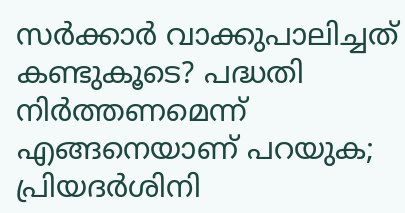സര്‍ക്കാര്‍ വാക്കുപാലിച്ചത് കണ്ടുകൂടെ? പദ്ധതി നിര്‍ത്തണമെന്ന് എങ്ങനെയാണ് പറയുക; പ്രിയദര്‍ശിനി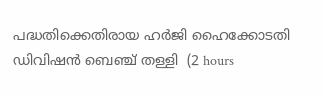പദ്ധതിക്കെതിരായ ഹർജി ഹൈക്കോടതി ഡിവിഷന്‍ ബെഞ്ച് തള്ളി  (2 hours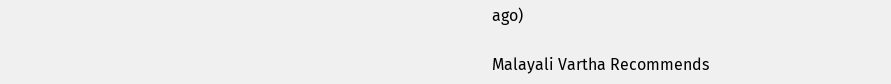ago)

Malayali Vartha Recommends